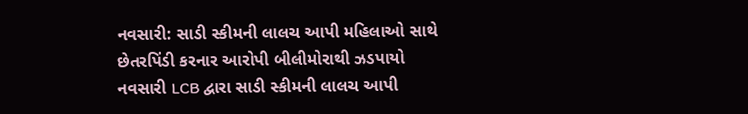નવસારી: સાડી સ્કીમની લાલચ આપી મહિલાઓ સાથે છેતરપિંડી કરનાર આરોપી બીલીમોરાથી ઝડપાયો
નવસારી LCB દ્વારા સાડી સ્કીમની લાલચ આપી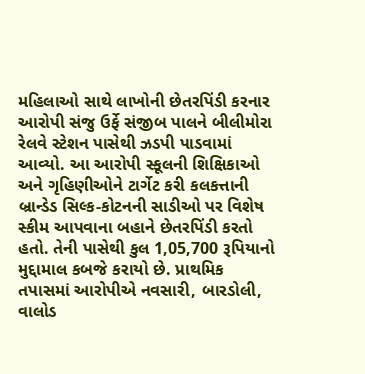મહિલાઓ સાથે લાખોની છેતરપિંડી કરનાર આરોપી સંજુ ઉર્ફે સંજીબ પાલને બીલીમોરા રેલવે સ્ટેશન પાસેથી ઝડપી પાડવામાં આવ્યો. આ આરોપી સ્કૂલની શિક્ષિકાઓ અને ગૃહિણીઓને ટાર્ગેટ કરી કલકત્તાની બ્રાન્ડેડ સિલ્ક-કોટનની સાડીઓ પર વિશેષ સ્કીમ આપવાના બહાને છેતરપિંડી કરતો હતો. તેની પાસેથી કુલ 1,05,700 રૂપિયાનો મુદ્દામાલ કબજે કરાયો છે. પ્રાથમિક તપાસમાં આરોપીએ નવસારી, બારડોલી, વાલોડ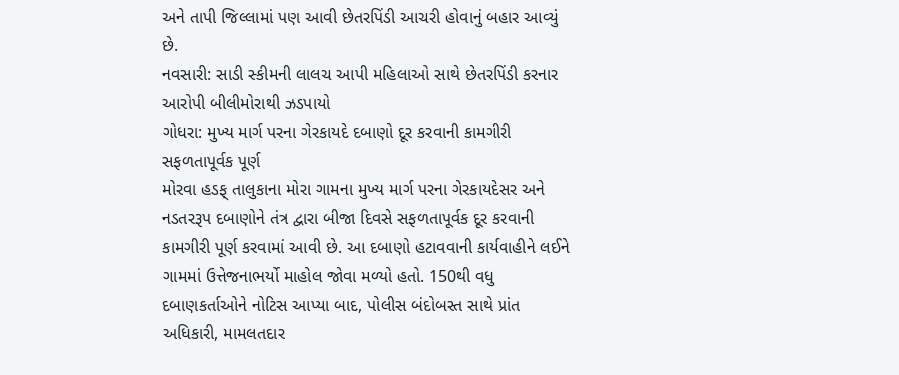અને તાપી જિલ્લામાં પણ આવી છેતરપિંડી આચરી હોવાનું બહાર આવ્યું છે.
નવસારી: સાડી સ્કીમની લાલચ આપી મહિલાઓ સાથે છેતરપિંડી કરનાર આરોપી બીલીમોરાથી ઝડપાયો
ગોધરા: મુખ્ય માર્ગ પરના ગેરકાયદે દબાણો દૂર કરવાની કામગીરી સફળતાપૂર્વક પૂર્ણ
મોરવા હડફ્ તાલુકાના મોરા ગામના મુખ્ય માર્ગ પરના ગેરકાયદેસર અને નડતરરૂપ દબાણોને તંત્ર દ્વારા બીજા દિવસે સફળતાપૂર્વક દૂર કરવાની કામગીરી પૂર્ણ કરવામાં આવી છે. આ દબાણો હટાવવાની કાર્યવાહીને લઈને ગામમાં ઉત્તેજનાભર્યો માહોલ જોવા મળ્યો હતો. 150થી વધુ દબાણકર્તાઓને નોટિસ આપ્યા બાદ, પોલીસ બંદોબસ્ત સાથે પ્રાંત અધિકારી, મામલતદાર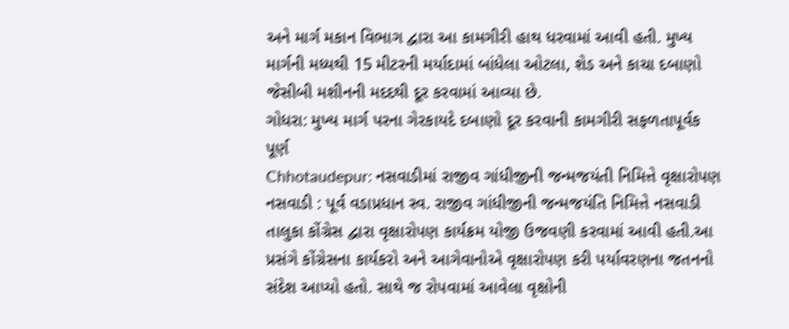અને માર્ગ મકાન વિભાગ દ્વારા આ કામગીરી હાથ ધરવામાં આવી હતી. મુખ્ય માર્ગની મધ્યથી 15 મીટરની મર્યાદામાં બાંધેલા ઓટલા, શેડ અને કાચા દબાણો જેસીબી મશીનની મદદથી દૂર કરવામાં આવ્યા છે.
ગોધરા: મુખ્ય માર્ગ પરના ગેરકાયદે દબાણો દૂર કરવાની કામગીરી સફળતાપૂર્વક પૂર્ણ
Chhotaudepur: નસવાડીમાં રાજીવ ગાંધીજીની જન્મજયંતી નિમિત્તે વૃક્ષારોપણ
નસવાડી : પૂર્વ વડાપ્રધાન સ્વ. રાજીવ ગાંધીજીની જન્મજયંતિ નિમિત્તે નસવાડી તાલુકા કોંગ્રેસ દ્વારા વૃક્ષારોપણ કાર્યક્રમ યોજી ઉજવણી કરવામાં આવી હતી.આ પ્રસંગે કોંગ્રેસના કાર્યકરો અને આગેવાનોએ વૃક્ષારોપણ કરી પર્યાવરણના જતનનો સંદેશ આપ્યો હતો. સાથે જ રોપવામાં આવેલા વૃક્ષોની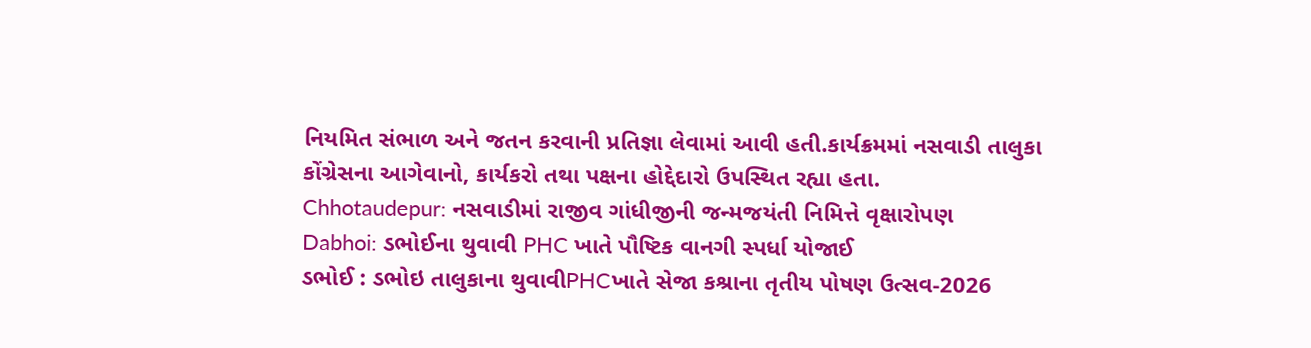નિયમિત સંભાળ અને જતન કરવાની પ્રતિજ્ઞા લેવામાં આવી હતી.કાર્યક્રમમાં નસવાડી તાલુકા કોંગ્રેસના આગેવાનો, કાર્યકરો તથા પક્ષના હોદ્દેદારો ઉપસ્થિત રહ્યા હતા.
Chhotaudepur: નસવાડીમાં રાજીવ ગાંધીજીની જન્મજયંતી નિમિત્તે વૃક્ષારોપણ
Dabhoi: ડભોઈના થુવાવી PHC ખાતે પૌષ્ટિક વાનગી સ્પર્ધા યોજાઈ
ડભોઈ : ડભોઇ તાલુકાના થુવાવીPHCખાતે સેજા કશ્રાના તૃતીય પોષણ ઉત્સવ-2026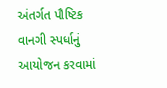અંતર્ગત પૌષ્ટિક વાનગી સ્પર્ધાનું આયોજન કરવામાં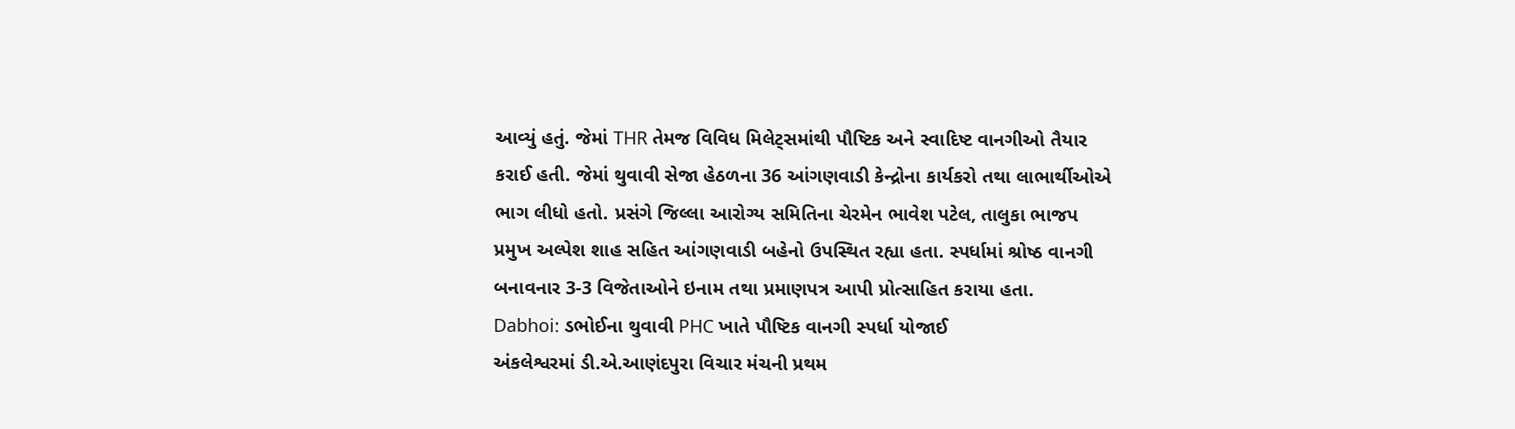આવ્યું હતું. જેમાં THR તેમજ વિવિધ મિલેટ્સમાંથી પૌષ્ટિક અને સ્વાદિષ્ટ વાનગીઓ તૈયાર કરાઈ હતી. જેમાં થુવાવી સેજા હેઠળના 36 આંગણવાડી કેન્દ્રોના કાર્યકરો તથા લાભાર્થીઓએ ભાગ લીધો હતો. પ્રસંગે જિલ્લા આરોગ્ય સમિતિના ચેરમેન ભાવેશ પટેલ, તાલુકા ભાજપ પ્રમુખ અલ્પેશ શાહ સહિત આંગણવાડી બહેનો ઉપસ્થિત રહ્યા હતા. સ્પર્ધામાં શ્રોષ્ઠ વાનગી બનાવનાર 3-3 વિજેતાઓને ઇનામ તથા પ્રમાણપત્ર આપી પ્રોત્સાહિત કરાયા હતા.
Dabhoi: ડભોઈના થુવાવી PHC ખાતે પૌષ્ટિક વાનગી સ્પર્ધા યોજાઈ
અંકલેશ્વરમાં ડી.એ.આણંદપુરા વિચાર મંચની પ્રથમ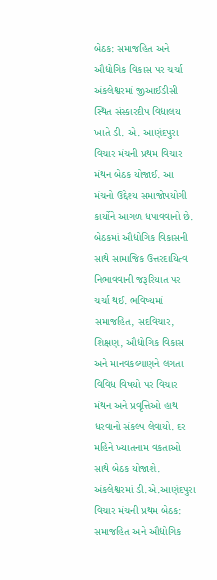બેઠક: સમાજહિત અને ઔદ્યોગિક વિકાસ પર ચર્ચા
અંકલેશ્વરમાં જીઆઈડીસી સ્થિત સંસ્કારદીપ વિદ્યાલય ખાતે ડી. એ. આણંદપુરા વિચાર મંચની પ્રથમ વિચાર મંથન બેઠક યોજાઈ. આ મંચનો ઉદ્દેશ્ય સમાજોપયોગી કાર્યોને આગળ ધપાવવાનો છે. બેઠકમાં ઔદ્યોગિક વિકાસની સાથે સામાજિક ઉત્તરદાયિત્વ નિભાવવાની જરૂરિયાત પર ચર્ચા થઈ. ભવિષ્યમાં સમાજહિત, સદવિચાર, શિક્ષણ, ઔદ્યોગિક વિકાસ અને માનવકલ્યાણને લગતા વિવિધ વિષયો પર વિચાર મંથન અને પ્રવૃત્તિઓ હાથ ધરવાનો સંકલ્પ લેવાયો. દર મહિને ખ્યાતનામ વકતાઓ સાથે બેઠક યોજાશે.
અંકલેશ્વરમાં ડી.એ.આણંદપુરા વિચાર મંચની પ્રથમ બેઠક: સમાજહિત અને ઔદ્યોગિક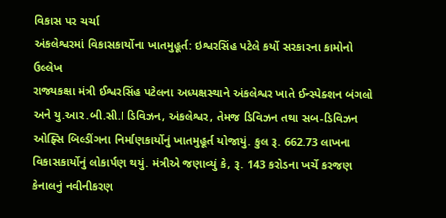વિકાસ પર ચર્ચા
અંકલેશ્વરમાં વિકાસકાર્યોના ખાતમુહૂર્ત: ઇશ્વરસિંહ પટેલે કર્યો સરકારના કામોનો ઉલ્લેખ
રાજ્યકક્ષા મંત્રી ઈશ્વરસિંહ પટેલના અધ્યક્ષસ્થાને અંકલેશ્વર ખાતે ઈન્સ્પેક્શન બંગલો અને યુ.આર.બી.સી.І ડિવિઝન, અંકલેશ્વર, તેમજ ડિવિઝન તથા સબ-ડિવિઝન ઓફ્સિ બિલ્ડીંગના નિર્માણકાર્યોનું ખાતમુહૂર્ત યોજાયું. કુલ રૂ. 662.73 લાખના વિકાસકાર્યોનું લોકાર્પણ થયું. મંત્રીએ જણાવ્યું કે, રૂ. 143 કરોડના ખર્ચે કરજણ કેનાલનું નવીનીકરણ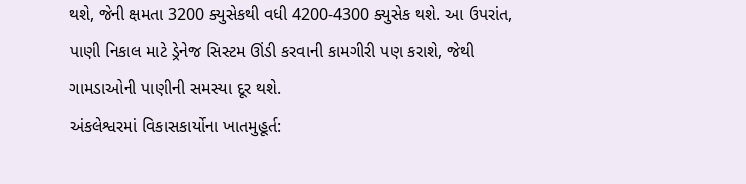થશે, જેની ક્ષમતા 3200 ક્યુસેકથી વધી 4200-4300 ક્યુસેક થશે. આ ઉપરાંત, પાણી નિકાલ માટે ડ્રેનેજ સિસ્ટમ ઊંડી કરવાની કામગીરી પણ કરાશે, જેથી ગામડાઓની પાણીની સમસ્યા દૂર થશે.
અંકલેશ્વરમાં વિકાસકાર્યોના ખાતમુહૂર્ત: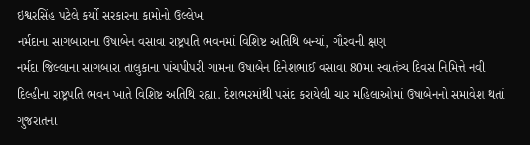ઇશ્વરસિંહ પટેલે કર્યો સરકારના કામોનો ઉલ્લેખ
નર્મદાના સાગબારાના ઉષાબેન વસાવા રાષ્ટ્રપતિ ભવનમાં વિશિષ્ટ અતિથિ બન્યાં, ગૌરવની ક્ષણ
નર્મદા જિલ્લાના સાગબારા તાલુકાના પાંચપીપરી ગામના ઉષાબેન દિનેશભાઈ વસાવા 80મા સ્વાતંત્ર્ય દિવસ નિમિત્તે નવી દિલ્હીના રાષ્ટ્રપતિ ભવન ખાતે વિશિષ્ટ અતિથિ રહ્યા. દેશભરમાંથી પસંદ કરાયેલી ચાર મહિલાઓમાં ઉષાબેનનો સમાવેશ થતાં ગુજરાતના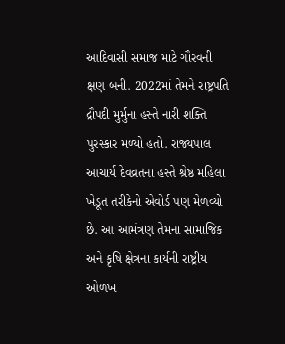આદિવાસી સમાજ માટે ગૌરવની ક્ષણ બની. 2022માં તેમને રાષ્ટ્રપતિ દ્રૌપદી મુર્મુના હસ્તે નારી શક્તિ પુરસ્કાર મળ્યો હતો. રાજ્યપાલ આચાર્ય દેવવ્રતના હસ્તે શ્રેષ્ઠ મહિલા ખેડૂત તરીકેનો એવોર્ડ પણ મેળવ્યો છે. આ આમંત્રણ તેમના સામાજિક અને કૃષિ ક્ષેત્રના કાર્યની રાષ્ટ્રીય ઓળખ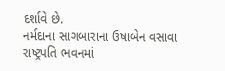દર્શાવે છે.
નર્મદાના સાગબારાના ઉષાબેન વસાવા રાષ્ટ્રપતિ ભવનમાં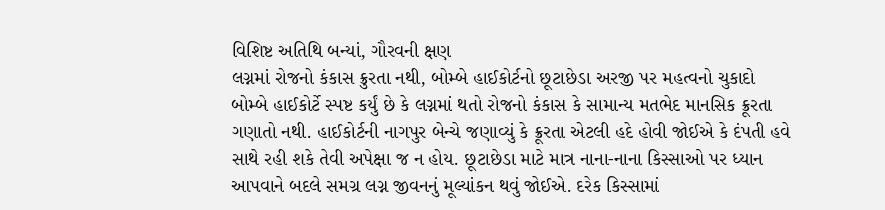વિશિષ્ટ અતિથિ બન્યાં, ગૌરવની ક્ષણ
લગ્નમાં રોજનો કંકાસ ક્રુરતા નથી, બોમ્બે હાઈકોર્ટનો છૂટાછેડા અરજી પર મહત્વનો ચુકાદો
બોમ્બે હાઈકોર્ટે સ્પષ્ટ કર્યું છે કે લગ્નમાં થતો રોજનો કંકાસ કે સામાન્ય મતભેદ માનસિક ક્રૂરતા ગણાતો નથી. હાઈકોર્ટની નાગપુર બેન્ચે જણાવ્યું કે ક્રૂરતા એટલી હદે હોવી જોઈએ કે દંપતી હવે સાથે રહી શકે તેવી અપેક્ષા જ ન હોય. છૂટાછેડા માટે માત્ર નાના-નાના કિસ્સાઓ પર ધ્યાન આપવાને બદલે સમગ્ર લગ્ન જીવનનું મૂલ્યાંકન થવું જોઈએ. દરેક કિસ્સામાં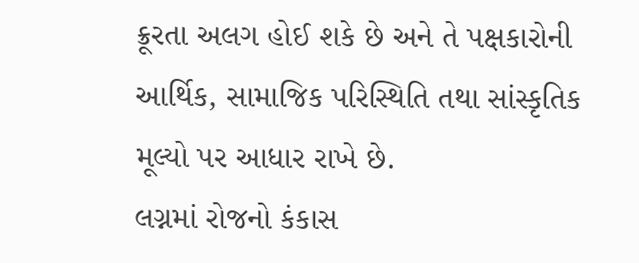ક્રૂરતા અલગ હોઈ શકે છે અને તે પક્ષકારોની આર્થિક, સામાજિક પરિસ્થિતિ તથા સાંસ્કૃતિક મૂલ્યો પર આધાર રાખે છે.
લગ્નમાં રોજનો કંકાસ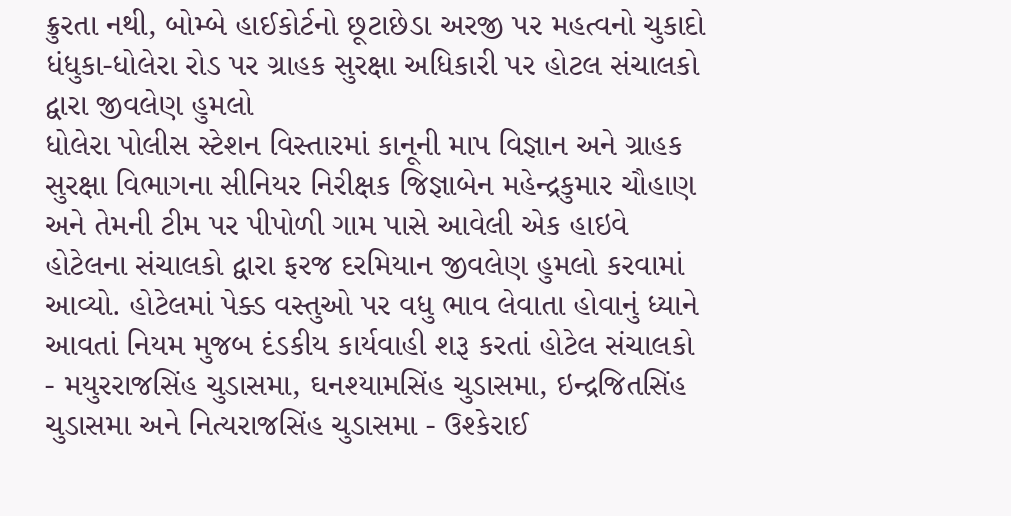ક્રુરતા નથી, બોમ્બે હાઈકોર્ટનો છૂટાછેડા અરજી પર મહત્વનો ચુકાદો
ધંધુકા-ધોલેરા રોડ પર ગ્રાહક સુરક્ષા અધિકારી પર હોટલ સંચાલકો દ્વારા જીવલેણ હુમલો
ધોલેરા પોલીસ સ્ટેશન વિસ્તારમાં કાનૂની માપ વિજ્ઞાન અને ગ્રાહક સુરક્ષા વિભાગના સીનિયર નિરીક્ષક જિજ્ઞાબેન મહેન્દ્રકુમાર ચૌહાણ અને તેમની ટીમ પર પીપોળી ગામ પાસે આવેલી એક હાઇવે હોટેલના સંચાલકો દ્વારા ફરજ દરમિયાન જીવલેણ હુમલો કરવામાં આવ્યો. હોટેલમાં પેક્ડ વસ્તુઓ પર વધુ ભાવ લેવાતા હોવાનું ધ્યાને આવતાં નિયમ મુજબ દંડકીય કાર્યવાહી શરૂ કરતાં હોટેલ સંચાલકો - મયુરરાજસિંહ ચુડાસમા, ઘનશ્યામસિંહ ચુડાસમા, ઇન્દ્રજિતસિંહ ચુડાસમા અને નિત્યરાજસિંહ ચુડાસમા - ઉશ્કેરાઈ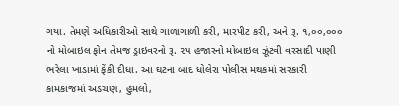ગયા. તેમણે અધિકારીઓ સાથે ગાળાગાળી કરી, મારપીટ કરી, અને રૂ. ૧,૦૦,૦૦૦ નો મોબાઇલ ફોન તેમજ ડ્રાઇવરનો રૂ. ૨૫ હજારનો મોબાઇલ ઝૂંટવી વરસાદી પાણી ભરેલા ખાડામાં ફેંકી દીધા. આ ઘટના બાદ ધોલેરા પોલીસ મથકમાં સરકારી કામકાજમાં અડચણ, હુમલો,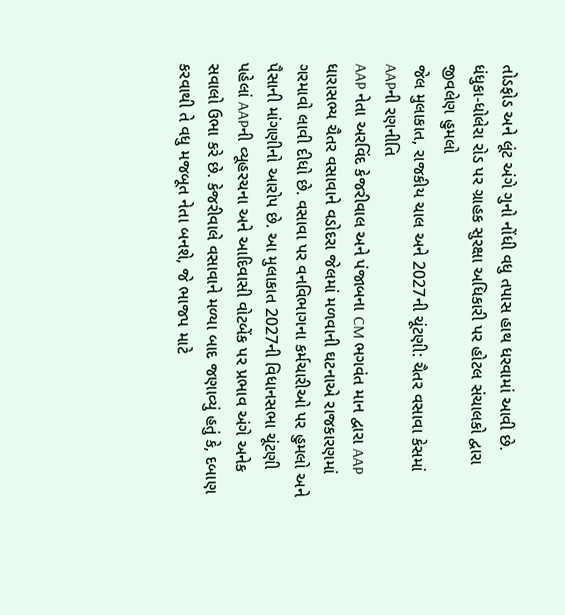તોડફોડ અને લૂંટ અંગે ગુનો નોંધી વધુ તપાસ હાથ ધરવામાં આવી છે.
ધંધુકા-ધોલેરા રોડ પર ગ્રાહક સુરક્ષા અધિકારી પર હોટલ સંચાલકો દ્વારા જીવલેણ હુમલો
જેલ મુલાકાત, રાજકીય ચાલ અને 2027ની ચૂંટણી: ચૈતર વસાવા કેસમાં AAPની રણનીતિ
AAP નેતા અરવિંદ કેજરીવાલ અને પંજાબના CM ભગવંત માન દ્વારા AAP ધારાસભ્ય ચૈતર વસાવાને વડોદરા જેલમાં મળવાની ઘટનાએ રાજકારણમાં ગરમાવો લાવી દીધો છે. વસાવા પર વનવિભાગના કર્મચારીઓ પર હુમલો અને પૈસાની માંગણીનો આરોપ છે. આ મુલાકાત 2027ની વિધાનસભા ચૂંટણી પહેલાં AAPની વ્યૂહરચના અને આદિવાસી વોટબેંક પર પ્રભાવ અંગે અનેક સવાલો ઉભા કરે છે. કેજરીવાલે વસાવાને મળ્યા બાદ જણાવ્યું હતું કે, દબાણ કરવાથી તે વધુ મજબૂત નેતા બનશે, જે ભાજપ માટે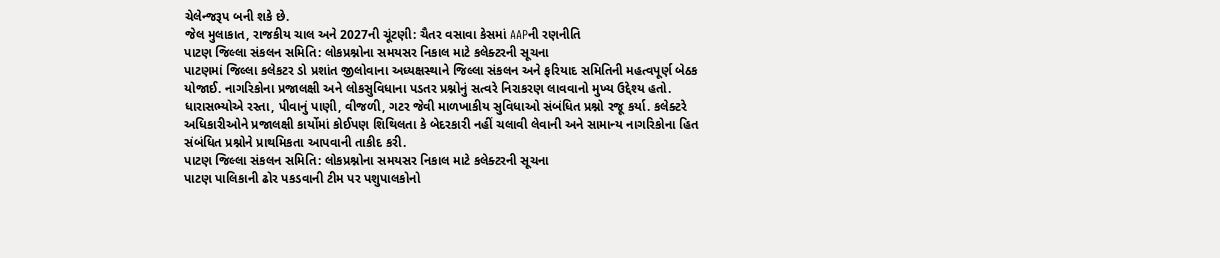ચેલેન્જરૂપ બની શકે છે.
જેલ મુલાકાત, રાજકીય ચાલ અને 2027ની ચૂંટણી: ચૈતર વસાવા કેસમાં AAPની રણનીતિ
પાટણ જિલ્લા સંકલન સમિતિ: લોકપ્રશ્નોના સમયસર નિકાલ માટે કલેક્ટરની સૂચના
પાટણમાં જિલ્લા કલેકટર ડો પ્રશાંત જીલોવાના અધ્યક્ષસ્થાને જિલ્લા સંકલન અને ફરિયાદ સમિતિની મહત્વપૂર્ણ બેઠક યોજાઈ. નાગરિકોના પ્રજાલક્ષી અને લોકસુવિધાના પડતર પ્રશ્નોનું સત્વરે નિરાકરણ લાવવાનો મુખ્ય ઉદ્દેશ્ય હતો. ધારાસભ્યોએ રસ્તા, પીવાનું પાણી, વીજળી, ગટર જેવી માળખાકીય સુવિધાઓ સંબંધિત પ્રશ્નો રજૂ કર્યા. કલેક્ટરે અધિકારીઓને પ્રજાલક્ષી કાર્યોમાં કોઈપણ શિથિલતા કે બેદરકારી નહીં ચલાવી લેવાની અને સામાન્ય નાગરિકોના હિત સંબંધિત પ્રશ્નોને પ્રાથમિકતા આપવાની તાકીદ કરી.
પાટણ જિલ્લા સંકલન સમિતિ: લોકપ્રશ્નોના સમયસર નિકાલ માટે કલેક્ટરની સૂચના
પાટણ પાલિકાની ઢોર પકડવાની ટીમ પર પશુપાલકોનો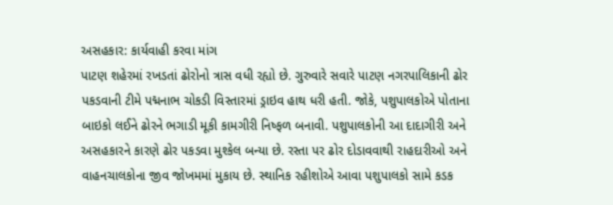અસહકાર: કાર્યવાહી કરવા માંગ
પાટણ શહેરમાં રખડતાં ઢોરોનો ત્રાસ વધી રહ્યો છે. ગુરુવારે સવારે પાટણ નગરપાલિકાની ઢોર પકડવાની ટીમે પદ્મનાભ ચોકડી વિસ્તારમાં ડ્રાઇવ હાથ ધરી હતી. જોકે, પશુપાલકોએ પોતાના બાઇકો લઈને ઢોરને ભગાડી મૂકી કામગીરી નિષ્ફળ બનાવી. પશુપાલકોની આ દાદાગીરી અને અસહકારને કારણે ઢોર પકડવા મુશ્કેલ બન્યા છે. રસ્તા પર ઢોર દોડાવવાથી રાહદારીઓ અને વાહનચાલકોના જીવ જોખમમાં મુકાય છે. સ્થાનિક રહીશોએ આવા પશુપાલકો સામે કડક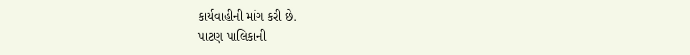કાર્યવાહીની માંગ કરી છે.
પાટણ પાલિકાની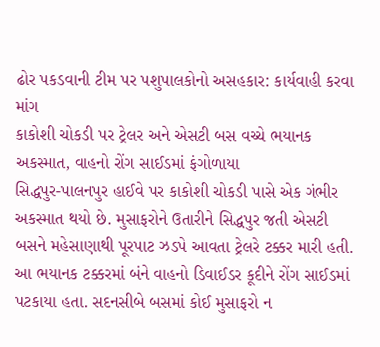ઢોર પકડવાની ટીમ પર પશુપાલકોનો અસહકાર: કાર્યવાહી કરવા માંગ
કાકોશી ચોકડી પર ટ્રેલર અને એસટી બસ વચ્ચે ભયાનક અકસ્માત, વાહનો રોંગ સાઈડમાં ફંગોળાયા
સિદ્ધપુર-પાલનપુર હાઈવે પર કાકોશી ચોકડી પાસે એક ગંભીર અકસ્માત થયો છે. મુસાફરોને ઉતારીને સિદ્ધપુર જતી એસટી બસને મહેસાણાથી પૂરપાટ ઝડપે આવતા ટ્રેલરે ટક્કર મારી હતી. આ ભયાનક ટક્કરમાં બંને વાહનો ડિવાઈડર કૂદીને રોંગ સાઈડમાં પટકાયા હતા. સદનસીબે બસમાં કોઈ મુસાફરો ન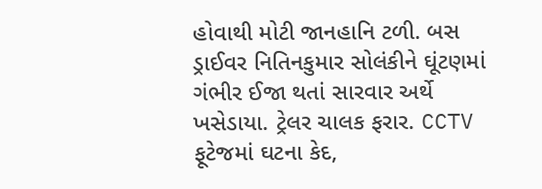હોવાથી મોટી જાનહાનિ ટળી. બસ ડ્રાઈવર નિતિનકુમાર સોલંકીને ઘૂંટણમાં ગંભીર ઈજા થતાં સારવાર અર્થે ખસેડાયા. ટ્રેલર ચાલક ફરાર. CCTV ફૂટેજમાં ઘટના કેદ,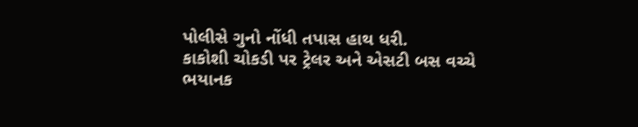પોલીસે ગુનો નોંધી તપાસ હાથ ધરી.
કાકોશી ચોકડી પર ટ્રેલર અને એસટી બસ વચ્ચે ભયાનક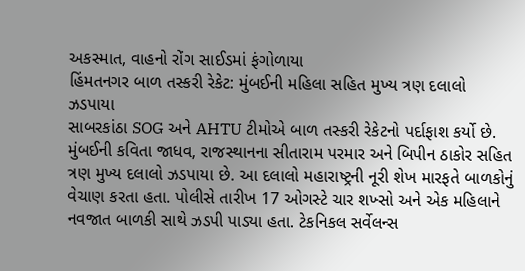અકસ્માત, વાહનો રોંગ સાઈડમાં ફંગોળાયા
હિંમતનગર બાળ તસ્કરી રેકેટ: મુંબઈની મહિલા સહિત મુખ્ય ત્રણ દલાલો ઝડપાયા
સાબરકાંઠા SOG અને AHTU ટીમોએ બાળ તસ્કરી રેકેટનો પર્દાફાશ કર્યો છે. મુંબઈની કવિતા જાધવ, રાજસ્થાનના સીતારામ પરમાર અને બિપીન ઠાકોર સહિત ત્રણ મુખ્ય દલાલો ઝડપાયા છે. આ દલાલો મહારાષ્ટ્રની નૂરી શેખ મારફતે બાળકોનું વેચાણ કરતા હતા. પોલીસે તારીખ 17 ઓગસ્ટે ચાર શખ્સો અને એક મહિલાને નવજાત બાળકી સાથે ઝડપી પાડ્યા હતા. ટેકનિકલ સર્વેલન્સ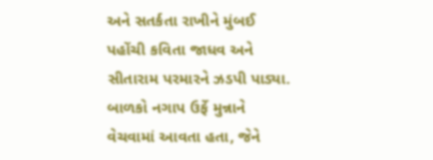અને સતર્કતા રાખીને મુંબઈ પહોંચી કવિતા જાધવ અને સીતારામ પરમારને ઝડપી પાડ્યા. બાળકો નગાપ ઉર્ફે મુન્નાને વેચવામાં આવતા હતા, જેને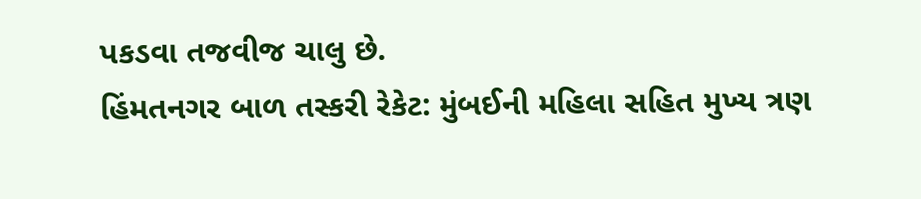પકડવા તજવીજ ચાલુ છે.
હિંમતનગર બાળ તસ્કરી રેકેટ: મુંબઈની મહિલા સહિત મુખ્ય ત્રણ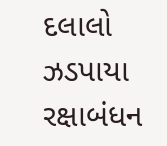દલાલો ઝડપાયા
રક્ષાબંધન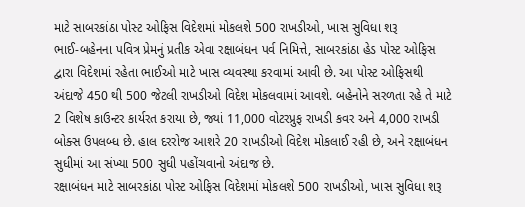માટે સાબરકાંઠા પોસ્ટ ઓફિસ વિદેશમાં મોકલશે 500 રાખડીઓ, ખાસ સુવિધા શરૂ
ભાઈ-બહેનના પવિત્ર પ્રેમનું પ્રતીક એવા રક્ષાબંધન પર્વ નિમિત્તે, સાબરકાંઠા હેડ પોસ્ટ ઓફિસ દ્વારા વિદેશમાં રહેતા ભાઈઓ માટે ખાસ વ્યવસ્થા કરવામાં આવી છે. આ પોસ્ટ ઓફિસથી અંદાજે 450 થી 500 જેટલી રાખડીઓ વિદેશ મોકલવામાં આવશે. બહેનોને સરળતા રહે તે માટે 2 વિશેષ કાઉન્ટર કાર્યરત કરાયા છે, જ્યાં 11,000 વોટરપ્રુફ રાખડી કવર અને 4,000 રાખડી બોક્સ ઉપલબ્ધ છે. હાલ દરરોજ આશરે 20 રાખડીઓ વિદેશ મોકલાઈ રહી છે, અને રક્ષાબંધન સુધીમાં આ સંખ્યા 500 સુધી પહોંચવાનો અંદાજ છે.
રક્ષાબંધન માટે સાબરકાંઠા પોસ્ટ ઓફિસ વિદેશમાં મોકલશે 500 રાખડીઓ, ખાસ સુવિધા શરૂ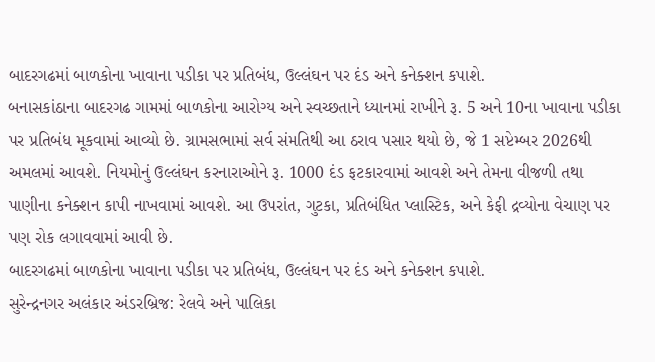બાદરગઢમાં બાળકોના ખાવાના પડીકા પર પ્રતિબંધ, ઉલ્લંઘન પર દંડ અને કનેક્શન કપાશે.
બનાસકાંઠાના બાદરગઢ ગામમાં બાળકોના આરોગ્ય અને સ્વચ્છતાને ધ્યાનમાં રાખીને રૂ. 5 અને 10ના ખાવાના પડીકા પર પ્રતિબંધ મૂકવામાં આવ્યો છે. ગ્રામસભામાં સર્વ સંમતિથી આ ઠરાવ પસાર થયો છે, જે 1 સપ્ટેમ્બર 2026થી અમલમાં આવશે. નિયમોનું ઉલ્લંઘન કરનારાઓને રૂ. 1000 દંડ ફટકારવામાં આવશે અને તેમના વીજળી તથા પાણીના કનેક્શન કાપી નાખવામાં આવશે. આ ઉપરાંત, ગુટકા, પ્રતિબંધિત પ્લાસ્ટિક, અને કેફી દ્રવ્યોના વેચાણ પર પણ રોક લગાવવામાં આવી છે.
બાદરગઢમાં બાળકોના ખાવાના પડીકા પર પ્રતિબંધ, ઉલ્લંઘન પર દંડ અને કનેક્શન કપાશે.
સુરેન્દ્રનગર અલંકાર અંડરબ્રિજ: રેલવે અને પાલિકા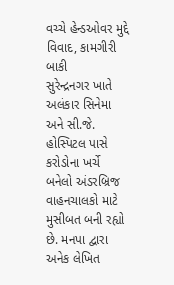વચ્ચે હેન્ડઓવર મુદ્દે વિવાદ, કામગીરી બાકી
સુરેન્દ્રનગર ખાતે અલંકાર સિનેમા અને સી.જે. હોસ્પિટલ પાસે કરોડોના ખર્ચે બનેલો અંડરબ્રિજ વાહનચાલકો માટે મુસીબત બની રહ્યો છે. મનપા દ્વારા અનેક લેખિત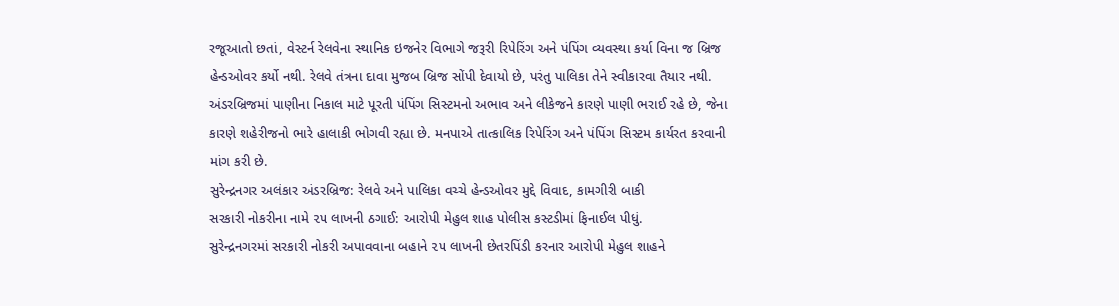રજૂઆતો છતાં, વેસ્ટર્ન રેલવેના સ્થાનિક ઇજનેર વિભાગે જરૂરી રિપેરિંગ અને પંપિંગ વ્યવસ્થા કર્યા વિના જ બ્રિજ હેન્ડઓવર કર્યો નથી. રેલવે તંત્રના દાવા મુજબ બ્રિજ સોંપી દેવાયો છે, પરંતુ પાલિકા તેને સ્વીકારવા તૈયાર નથી. અંડરબ્રિજમાં પાણીના નિકાલ માટે પૂરતી પંપિંગ સિસ્ટમનો અભાવ અને લીકેજને કારણે પાણી ભરાઈ રહે છે, જેના કારણે શહેરીજનો ભારે હાલાકી ભોગવી રહ્યા છે. મનપાએ તાત્કાલિક રિપેરિંગ અને પંપિંગ સિસ્ટમ કાર્યરત કરવાની માંગ કરી છે.
સુરેન્દ્રનગર અલંકાર અંડરબ્રિજ: રેલવે અને પાલિકા વચ્ચે હેન્ડઓવર મુદ્દે વિવાદ, કામગીરી બાકી
સરકારી નોકરીના નામે ૨૫ લાખની ઠગાઈ: આરોપી મેહુલ શાહ પોલીસ કસ્ટડીમાં ફિનાઈલ પીધું.
સુરેન્દ્રનગરમાં સરકારી નોકરી અપાવવાના બહાને ૨૫ લાખની છેતરપિંડી કરનાર આરોપી મેહુલ શાહને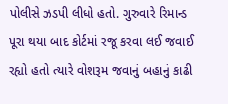પોલીસે ઝડપી લીધો હતો. ગુરુવારે રિમાન્ડ પૂરા થયા બાદ કોર્ટમાં રજૂ કરવા લઈ જવાઈ રહ્યો હતો ત્યારે વોશરૂમ જવાનું બહાનું કાઢી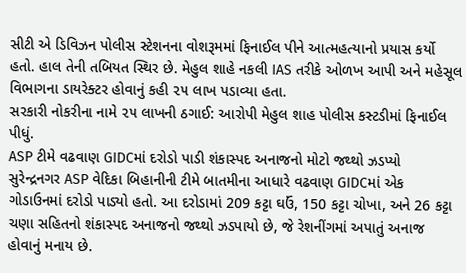સીટી એ ડિવિઝન પોલીસ સ્ટેશનના વોશરૂમમાં ફિનાઈલ પીને આત્મહત્યાનો પ્રયાસ કર્યો હતો. હાલ તેની તબિયત સ્થિર છે. મેહુલ શાહે નકલી IAS તરીકે ઓળખ આપી અને મહેસૂલ વિભાગના ડાયરેક્ટર હોવાનું કહી ૨૫ લાખ પડાવ્યા હતા.
સરકારી નોકરીના નામે ૨૫ લાખની ઠગાઈ: આરોપી મેહુલ શાહ પોલીસ કસ્ટડીમાં ફિનાઈલ પીધું.
ASP ટીમે વઢવાણ GIDCમાં દરોડો પાડી શંકાસ્પદ અનાજનો મોટો જથ્થો ઝડપ્યો
સુરેન્દ્રનગર ASP વેદિકા બિહાનીની ટીમે બાતમીના આધારે વઢવાણ GIDCમાં એક ગોડાઉનમાં દરોડો પાડ્યો હતો. આ દરોડામાં 209 કટ્ટા ઘઉં, 150 કટ્ટા ચોખા, અને 26 કટ્ટા ચણા સહિતનો શંકાસ્પદ અનાજનો જથ્થો ઝડપાયો છે, જે રેશનીંગમાં અપાતું અનાજ હોવાનું મનાય છે.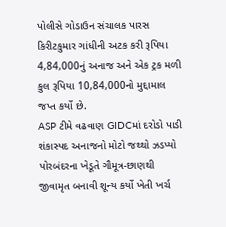પોલીસે ગોડાઉન સંચાલક પારસ કિરીટકુમાર ગાંધીની અટક કરી રૂપિયા 4,84,000નું અનાજ અને એક ટ્રક મળી કુલ રૂપિયા 10,84,000નો મુદ્દામાલ જપ્ત કર્યો છે.
ASP ટીમે વઢવાણ GIDCમાં દરોડો પાડી શંકાસ્પદ અનાજનો મોટો જથ્થો ઝડપ્યો
પોરબંદરના ખેડૂતે ગૌમૂત્ર-છાણથી જીવામૃત બનાવી શૂન્ય કર્યો ખેતી ખર્ચ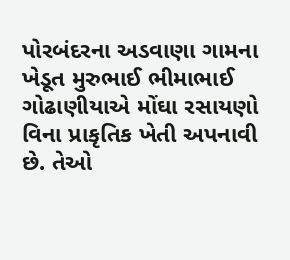પોરબંદરના અડવાણા ગામના ખેડૂત મુરુભાઈ ભીમાભાઈ ગોઢાણીયાએ મોંઘા રસાયણો વિના પ્રાકૃતિક ખેતી અપનાવી છે. તેઓ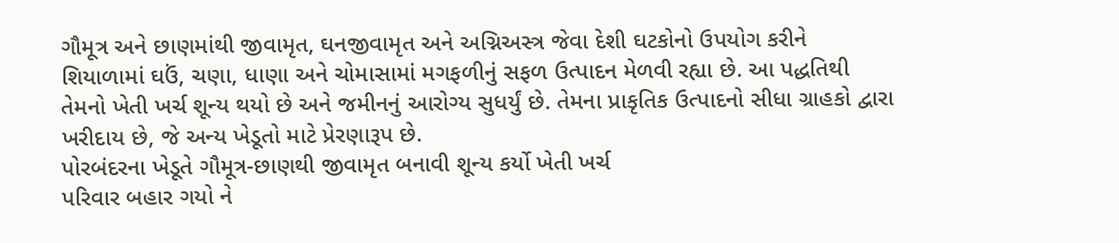ગૌમૂત્ર અને છાણમાંથી જીવામૃત, ઘનજીવામૃત અને અગ્નિઅસ્ત્ર જેવા દેશી ઘટકોનો ઉપયોગ કરીને શિયાળામાં ઘઉં, ચણા, ધાણા અને ચોમાસામાં મગફળીનું સફળ ઉત્પાદન મેળવી રહ્યા છે. આ પદ્ધતિથી તેમનો ખેતી ખર્ચ શૂન્ય થયો છે અને જમીનનું આરોગ્ય સુધર્યું છે. તેમના પ્રાકૃતિક ઉત્પાદનો સીધા ગ્રાહકો દ્વારા ખરીદાય છે, જે અન્ય ખેડૂતો માટે પ્રેરણારૂપ છે.
પોરબંદરના ખેડૂતે ગૌમૂત્ર-છાણથી જીવામૃત બનાવી શૂન્ય કર્યો ખેતી ખર્ચ
પરિવાર બહાર ગયો ને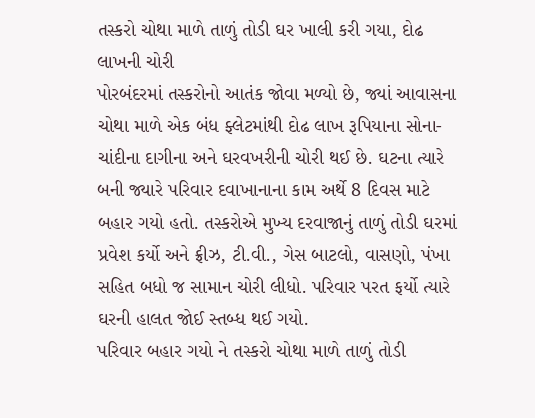તસ્કરો ચોથા માળે તાળું તોડી ઘર ખાલી કરી ગયા, દોઢ લાખની ચોરી
પોરબંદરમાં તસ્કરોનો આતંક જોવા મળ્યો છે, જ્યાં આવાસના ચોથા માળે એક બંધ ફ્લેટમાંથી દોઢ લાખ રૂપિયાના સોના-ચાંદીના દાગીના અને ઘરવખરીની ચોરી થઈ છે. ઘટના ત્યારે બની જ્યારે પરિવાર દવાખાનાના કામ અર્થે 8 દિવસ માટે બહાર ગયો હતો. તસ્કરોએ મુખ્ય દરવાજાનું તાળું તોડી ઘરમાં પ્રવેશ કર્યો અને ફ્રીઝ, ટી.વી., ગેસ બાટલો, વાસણો, પંખા સહિત બધો જ સામાન ચોરી લીધો. પરિવાર પરત ફર્યો ત્યારે ઘરની હાલત જોઈ સ્તબ્ધ થઈ ગયો.
પરિવાર બહાર ગયો ને તસ્કરો ચોથા માળે તાળું તોડી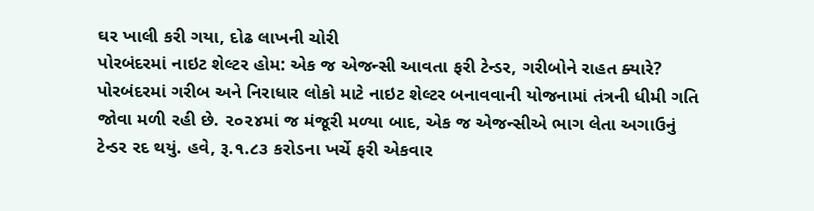ઘર ખાલી કરી ગયા, દોઢ લાખની ચોરી
પોરબંદરમાં નાઇટ શેલ્ટર હોમ: એક જ એજન્સી આવતા ફરી ટેન્ડર, ગરીબોને રાહત ક્યારે?
પોરબંદરમાં ગરીબ અને નિરાધાર લોકો માટે નાઇટ શેલ્ટર બનાવવાની યોજનામાં તંત્રની ધીમી ગતિ જોવા મળી રહી છે. ૨૦૨૪માં જ મંજૂરી મળ્યા બાદ, એક જ એજન્સીએ ભાગ લેતા અગાઉનું ટેન્ડર રદ થયું. હવે, રૂ.૧.૮૩ કરોડના ખર્ચે ફરી એકવાર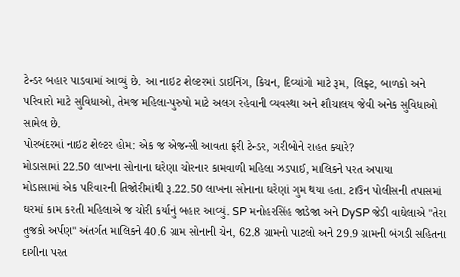ટેન્ડર બહાર પાડવામાં આવ્યું છે. આ નાઇટ શેલ્ટરમાં ડાઇનિંગ, કિચન, દિવ્યાંગો માટે રૂમ, લિફ્ટ, બાળકો અને પરિવારો માટે સુવિધાઓ, તેમજ મહિલા-પુરુષો માટે અલગ રહેવાની વ્યવસ્થા અને શૌચાલય જેવી અનેક સુવિધાઓ સામેલ છે.
પોરબંદરમાં નાઇટ શેલ્ટર હોમ: એક જ એજન્સી આવતા ફરી ટેન્ડર, ગરીબોને રાહત ક્યારે?
મોડાસામાં 22.50 લાખના સોનાના ઘરેણા ચોરનાર કામવાળી મહિલા ઝડપાઈ, માલિકને પરત અપાયા
મોડાસામાં એક પરિવારની તિજોરીમાંથી રૂ.22.50 લાખના સોનાના ઘરેણાં ગુમ થયા હતા. ટાઉન પોલીસની તપાસમાં ઘરમાં કામ કરતી મહિલાએ જ ચોરી કર્યાનું બહાર આવ્યું. SP મનોહરસિંહ જાડેજા અને DySP જેડી વાઘેલાએ "તેરા તુજકો અર્પણ" અંતર્ગત માલિકને 40.6 ગ્રામ સોનાની ચેન, 62.8 ગ્રામનો પાટલો અને 29.9 ગ્રામની બંગડી સહિતના દાગીના પરત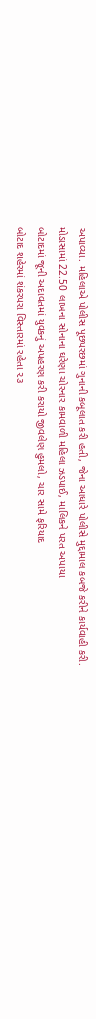અપાવ્યા. મહિલાએ પોલીસ પૂછપરછમાં ગુનાની કબૂલાત કરી હતી, જેના આધારે પોલીસે મુદ્દામાલ કબજે કરીને કાર્યવાહી કરી.
મોડાસામાં 22.50 લાખના સોનાના ઘરેણા ચોરનાર કામવાળી મહિલા ઝડપાઈ, માલિકને પરત અપાયા
બોટાદમાં જૂની અદાવતમાં યુવકનું અપહરણ કરી કરાયો જીવલેણ હુમલો, ચાર સામે ફરિયાદ
બોટાદ શહેરમાં શંકરપરા વિસ્તારમાં રહેતા ૨૩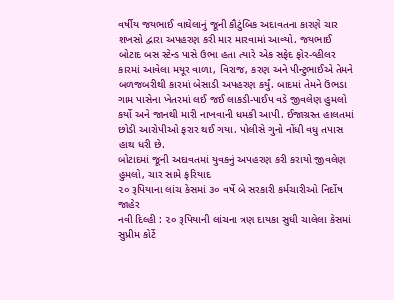વર્ષીય જયભાઈ વાઘેલાનું જૂની કૌટુંબિક અદાવતના કારણે ચાર શખસો દ્વારા અપહરણ કરી માર મારવામાં આવ્યો. જયભાઈ બોટાદ બસ સ્ટેન્ડ પાસે ઉભા હતા ત્યારે એક સફેદ ફોર-વ્હીલર કારમાં આવેલા મયૂર વાળા, વિરાજ, કરણ અને પીન્ટુભાઈએ તેમને બળજબરીથી કારમાં બેસાડી અપહરણ કર્યું. બાદમાં તેમને ઉંભડા ગામ પાસેના ખેતરમાં લઈ જઈ લાકડી-પાઈપ વડે જીવલેણ હુમલો કર્યો અને જાનથી મારી નાખવાની ધમકી આપી. ઈજાગ્રસ્ત હાલતમાં છોડી આરોપીઓ ફરાર થઈ ગયા. પોલીસે ગુનો નોંધી વધુ તપાસ હાથ ધરી છે.
બોટાદમાં જૂની અદાવતમાં યુવકનું અપહરણ કરી કરાયો જીવલેણ હુમલો, ચાર સામે ફરિયાદ
૨૦ રૂપિયાના લાંચ કેસમાં ૩૦ વર્ષે બે સરકારી કર્મચારીઓ નિર્દોષ જાહેર
નવી દિલ્હી : ૨૦ રૂપિયાની લાંચના ત્રણ દાયકા સુધી ચાલેલા કેસમાં સુપ્રીમ કોર્ટે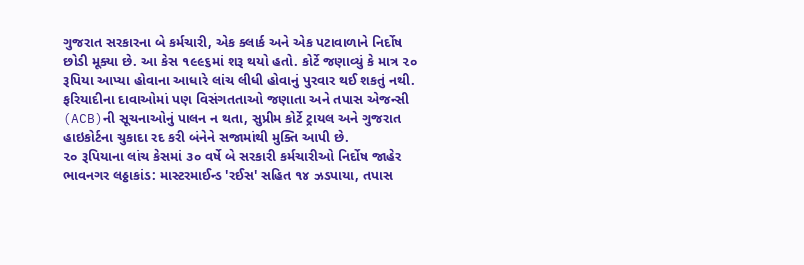ગુજરાત સરકારના બે કર્મચારી, એક ક્લાર્ક અને એક પટાવાળાને નિર્દોષ છોડી મૂક્યા છે. આ કેસ ૧૯૯૬માં શરૂ થયો હતો. કોર્ટે જણાવ્યું કે માત્ર ૨૦ રૂપિયા આપ્યા હોવાના આધારે લાંચ લીધી હોવાનું પુરવાર થઈ શકતું નથી. ફરિયાદીના દાવાઓમાં પણ વિસંગતતાઓ જણાતા અને તપાસ એજન્સી (ACB)ની સૂચનાઓનું પાલન ન થતા, સુપ્રીમ કોર્ટે ટ્રાયલ અને ગુજરાત હાઇકોર્ટના ચુકાદા રદ કરી બંનેને સજામાંથી મુક્તિ આપી છે.
૨૦ રૂપિયાના લાંચ કેસમાં ૩૦ વર્ષે બે સરકારી કર્મચારીઓ નિર્દોષ જાહેર
ભાવનગર લઠ્ઠાકાંડ: માસ્ટરમાઈન્ડ 'રઈસ' સહિત ૧૪ ઝડપાયા, તપાસ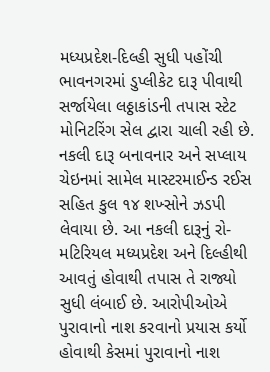મધ્યપ્રદેશ-દિલ્હી સુધી પહોંચી
ભાવનગરમાં ડુપ્લીકેટ દારૂ પીવાથી સર્જાયેલા લઠ્ઠાકાંડની તપાસ સ્ટેટ મોનિટરિંગ સેલ દ્વારા ચાલી રહી છે. નકલી દારૂ બનાવનાર અને સપ્લાય ચેઇનમાં સામેલ માસ્ટરમાઈન્ડ રઈસ સહિત કુલ ૧૪ શખ્સોને ઝડપી લેવાયા છે. આ નકલી દારૂનું રો-મટિરિયલ મધ્યપ્રદેશ અને દિલ્હીથી આવતું હોવાથી તપાસ તે રાજ્યો સુધી લંબાઈ છે. આરોપીઓએ પુરાવાનો નાશ કરવાનો પ્રયાસ કર્યો હોવાથી કેસમાં પુરાવાનો નાશ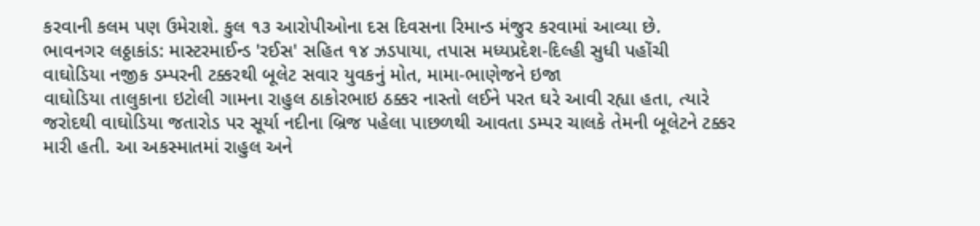કરવાની કલમ પણ ઉમેરાશે. કુલ ૧૩ આરોપીઓના દસ દિવસના રિમાન્ડ મંજુર કરવામાં આવ્યા છે.
ભાવનગર લઠ્ઠાકાંડ: માસ્ટરમાઈન્ડ 'રઈસ' સહિત ૧૪ ઝડપાયા, તપાસ મધ્યપ્રદેશ-દિલ્હી સુધી પહોંચી
વાઘોડિયા નજીક ડમ્પરની ટક્કરથી બૂલેટ સવાર યુવકનું મોત, મામા-ભાણેજને ઇજા
વાઘોડિયા તાલુકાના ઇટોલી ગામના રાહુલ ઠાકોરભાઇ ઠક્કર નાસ્તો લઈને પરત ઘરે આવી રહ્યા હતા, ત્યારે જરોદથી વાઘોડિયા જતારોડ પર સૂર્યા નદીના બ્રિજ પહેલા પાછળથી આવતા ડમ્પર ચાલકે તેમની બૂલેટને ટક્કર મારી હતી. આ અકસ્માતમાં રાહુલ અને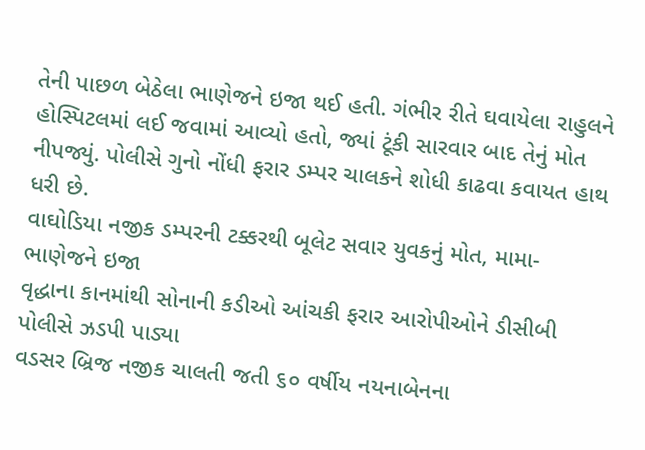તેની પાછળ બેઠેલા ભાણેજને ઇજા થઈ હતી. ગંભીર રીતે ઘવાયેલા રાહુલને હોસ્પિટલમાં લઈ જવામાં આવ્યો હતો, જ્યાં ટૂંકી સારવાર બાદ તેનું મોત નીપજ્યું. પોલીસે ગુનો નોંધી ફરાર ડમ્પર ચાલકને શોધી કાઢવા કવાયત હાથ ધરી છે.
વાઘોડિયા નજીક ડમ્પરની ટક્કરથી બૂલેટ સવાર યુવકનું મોત, મામા-ભાણેજને ઇજા
વૃદ્ધાના કાનમાંથી સોનાની કડીઓ આંચકી ફરાર આરોપીઓને ડીસીબી પોલીસે ઝડપી પાડ્યા
વડસર બ્રિજ નજીક ચાલતી જતી ૬૦ વર્ષીય નયનાબેનના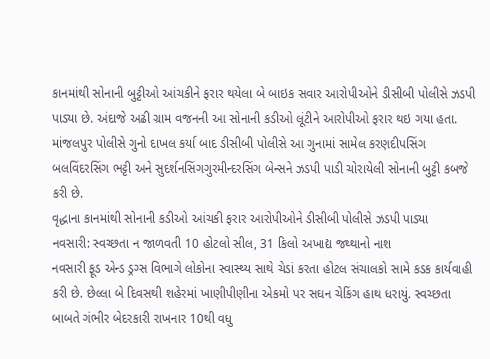કાનમાંથી સોનાની બુટ્ટીઓ આંચકીને ફરાર થયેલા બે બાઇક સવાર આરોપીઓને ડીસીબી પોલીસે ઝડપી પાડ્યા છે. અંદાજે અઢી ગ્રામ વજનની આ સોનાની કડીઓ લૂંટીને આરોપીઓ ફરાર થઇ ગયા હતા. માંજલપુર પોલીસે ગુનો દાખલ કર્યા બાદ ડીસીબી પોલીસે આ ગુનામાં સામેલ કરણદીપસિંગ બલવિંદરસિંગ ભટ્ટી અને સુદર્શનસિંગગુરમીન્દરસિંગ બેન્સને ઝડપી પાડી ચોરાયેલી સોનાની બુટ્ટી કબજે કરી છે.
વૃદ્ધાના કાનમાંથી સોનાની કડીઓ આંચકી ફરાર આરોપીઓને ડીસીબી પોલીસે ઝડપી પાડ્યા
નવસારી: સ્વચ્છતા ન જાળવતી 10 હોટલો સીલ, 31 કિલો અખાદ્ય જથ્થાનો નાશ
નવસારી ફૂડ એન્ડ ડ્રગ્સ વિભાગે લોકોના સ્વાસ્થ્ય સાથે ચેડાં કરતા હોટલ સંચાલકો સામે કડક કાર્યવાહી કરી છે. છેલ્લા બે દિવસથી શહેરમાં ખાણીપીણીના એકમો પર સઘન ચેકિંગ હાથ ધરાયું. સ્વચ્છતા બાબતે ગંભીર બેદરકારી રાખનાર 10થી વધુ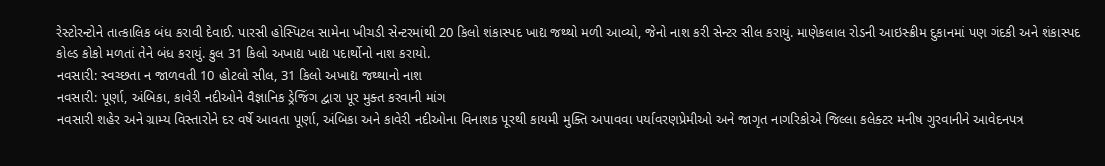રેસ્ટોરન્ટોને તાત્કાલિક બંધ કરાવી દેવાઈ. પારસી હોસ્પિટલ સામેના ખીચડી સેન્ટરમાંથી 20 કિલો શંકાસ્પદ ખાદ્ય જથ્થો મળી આવ્યો, જેનો નાશ કરી સેન્ટર સીલ કરાયું. માણેકલાલ રોડની આઇસ્ક્રીમ દુકાનમાં પણ ગંદકી અને શંકાસ્પદ કોલ્ડ કોકો મળતાં તેને બંધ કરાયું. કુલ 31 કિલો અખાદ્ય ખાદ્ય પદાર્થોનો નાશ કરાયો.
નવસારી: સ્વચ્છતા ન જાળવતી 10 હોટલો સીલ, 31 કિલો અખાદ્ય જથ્થાનો નાશ
નવસારી: પૂર્ણા, અંબિકા, કાવેરી નદીઓને વૈજ્ઞાનિક ડ્રેજિંગ દ્વારા પૂર મુક્ત કરવાની માંગ
નવસારી શહેર અને ગ્રામ્ય વિસ્તારોને દર વર્ષે આવતા પૂર્ણા, અંબિકા અને કાવેરી નદીઓના વિનાશક પૂરથી કાયમી મુક્તિ અપાવવા પર્યાવરણપ્રેમીઓ અને જાગૃત નાગરિકોએ જિલ્લા કલેક્ટર મનીષ ગુરવાનીને આવેદનપત્ર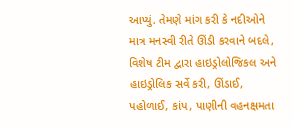આપ્યું. તેમણે માંગ કરી કે નદીઓને માત્ર મનસ્વી રીતે ઊંડી કરવાને બદલે, વિશેષ ટીમ દ્વારા હાઇડ્રોલોજિકલ અને હાઇડ્રોલિક સર્વે કરી, ઊંડાઈ, પહોળાઈ, કાંપ, પાણીની વહનક્ષમતા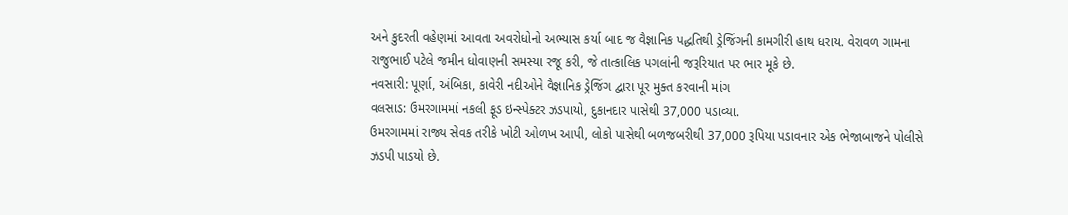અને કુદરતી વહેણમાં આવતા અવરોધોનો અભ્યાસ કર્યા બાદ જ વૈજ્ઞાનિક પદ્ધતિથી ડ્રેજિંગની કામગીરી હાથ ધરાય. વેરાવળ ગામના રાજુભાઈ પટેલે જમીન ધોવાણની સમસ્યા રજૂ કરી, જે તાત્કાલિક પગલાંની જરૂરિયાત પર ભાર મૂકે છે.
નવસારી: પૂર્ણા, અંબિકા, કાવેરી નદીઓને વૈજ્ઞાનિક ડ્રેજિંગ દ્વારા પૂર મુક્ત કરવાની માંગ
વલસાડ: ઉમરગામમાં નકલી ફૂડ ઇન્સ્પેક્ટર ઝડપાયો, દુકાનદાર પાસેથી 37,000 પડાવ્યા.
ઉમરગામમાં રાજ્ય સેવક તરીકે ખોટી ઓળખ આપી, લોકો પાસેથી બળજબરીથી 37,000 રૂપિયા પડાવનાર એક ભેજાબાજને પોલીસે ઝડપી પાડયો છે.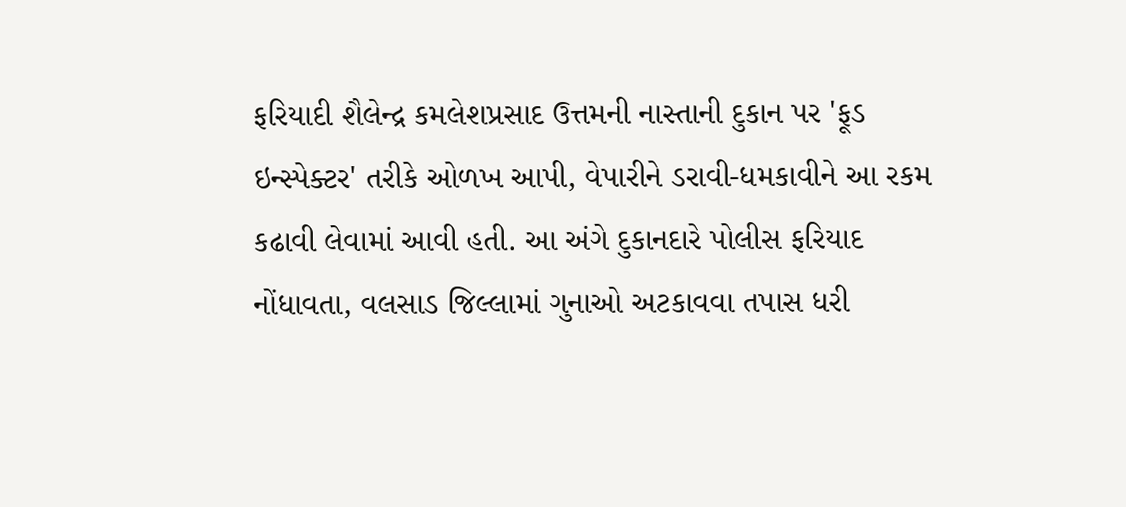ફરિયાદી શૈલેન્દ્ર કમલેશપ્રસાદ ઉત્તમની નાસ્તાની દુકાન પર 'ફૂડ ઇન્સ્પેક્ટર' તરીકે ઓળખ આપી, વેપારીને ડરાવી-ધમકાવીને આ રકમ કઢાવી લેવામાં આવી હતી. આ અંગે દુકાનદારે પોલીસ ફરિયાદ નોંધાવતા, વલસાડ જિલ્લામાં ગુનાઓ અટકાવવા તપાસ ધરી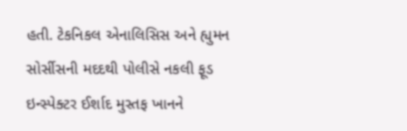હતી. ટેકનિકલ એનાલિસિસ અને હ્યુમન સોર્સીસની મદદથી પોલીસે નકલી ફૂડ ઇન્સ્પેક્ટર ઈર્શાદ મુસ્તફ ખાનને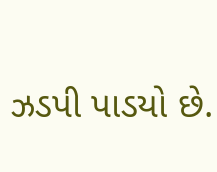ઝડપી પાડયો છે.